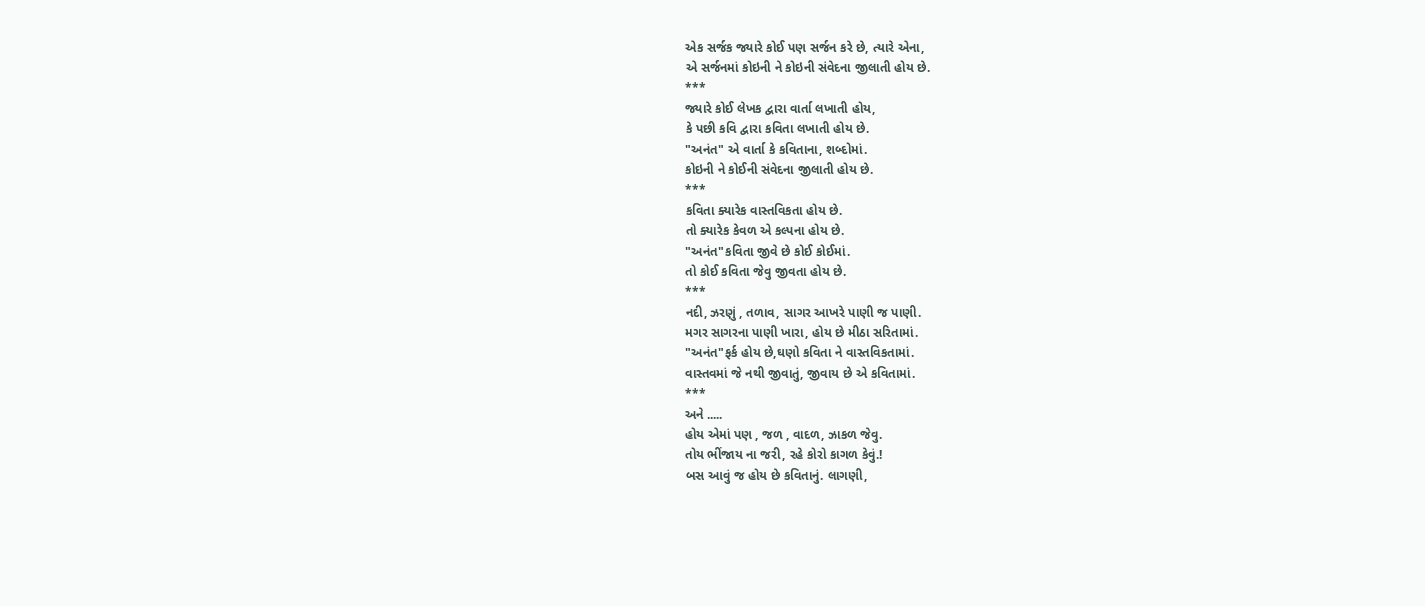એક સર્જક જ્યારે કોઈ પણ સર્જન કરે છે, ત્યારે એના,
એ સર્જનમાં કોઇની ને કોઇની સંવેદના જીલાતી હોય છે.
***
જ્યારે કોઈ લેખક દ્વારા વાર્તા લખાતી હોય,
કે પછી કવિ દ્વારા કવિતા લખાતી હોય છે.
"અનંત" એ વાર્તા કે કવિતાના, શબ્દોમાં.
કોઇની ને કોઈની સંવેદના જીલાતી હોય છે.
***
કવિતા ક્યારેક વાસ્તવિકતા હોય છે.
તો ક્યારેક કેવળ એ કલ્પના હોય છે.
"અનંત"કવિતા જીવે છે કોઈ કોઈમાં.
તો કોઈ કવિતા જેવુ જીવતા હોય છે.
***
નદી, ઝરણું , તળાવ, સાગર આખરે પાણી જ પાણી.
મગર સાગરના પાણી ખારા, હોય છે મીઠા સરિતામાં.
"અનંત"ફર્ક હોય છે,ઘણો કવિતા ને વાસ્તવિકતામાં.
વાસ્તવમાં જે નથી જીવાતું, જીવાય છે એ કવિતામાં.
***
અને .....
હોય એમાં પણ , જળ , વાદળ, ઝાકળ જેવુ.
તોય ભીંજાય ના જરી, રહે કોરો કાગળ કેવું.!
બસ આવું જ હોય છે કવિતાનું. લાગણી,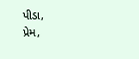પીડા,
પ્રેમ,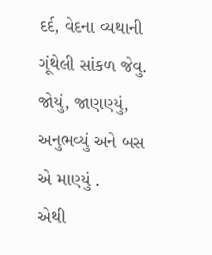દર્દ, વેદના વ્યથાની ગૂંથેલી સાંકળ જેવુ.
જોયું, જાણણ્યું, અનુભવ્યું અને બસ એ માણ્યું .
એથી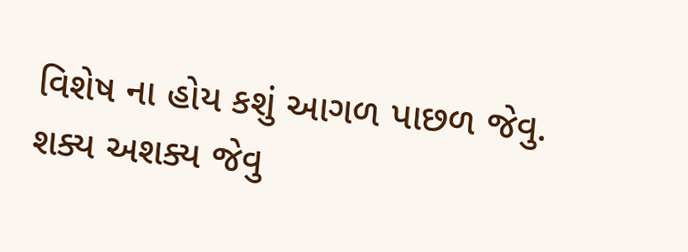વિશેષ ના હોય કશું આગળ પાછળ જેવુ.
શક્ય અશક્ય જેવુ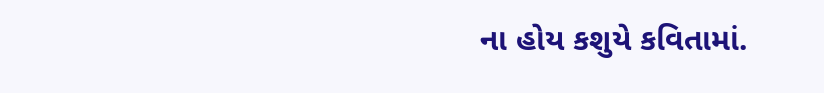ના હોય કશુયે કવિતામાં.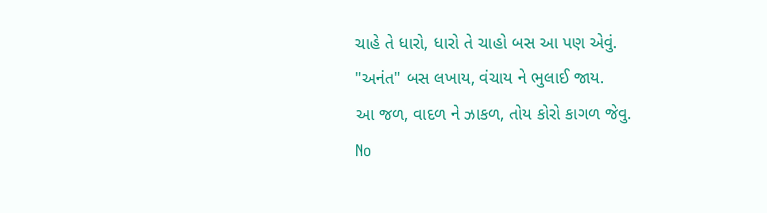ચાહે તે ધારો, ધારો તે ચાહો બસ આ પણ એવું.
"અનંત" બસ લખાય, વંચાય ને ભુલાઈ જાય.
આ જળ, વાદળ ને ઝાકળ, તોય કોરો કાગળ જેવુ.
No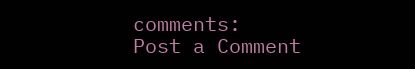comments:
Post a Comment